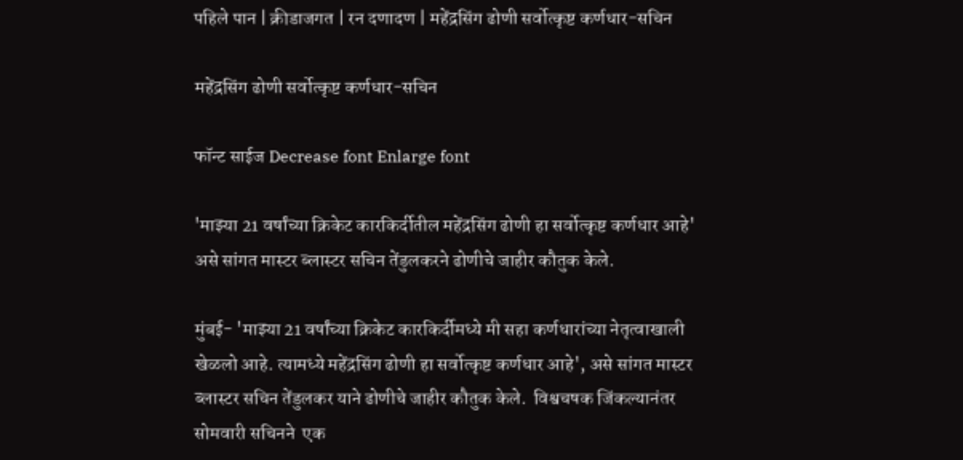पहिले पान | क्रीडाजगत | रन दणादण | महेंद्रसिंग ढोणी सर्वोत्कृष्ट कर्णधार-सचिन

महेंद्रसिंग ढोणी सर्वोत्कृष्ट कर्णधार-सचिन

फॉन्ट साईज Decrease font Enlarge font

'माझ्या 21 वर्षांच्या क्रिकेट कारकिर्दीतील महेंद्रसिंग ढोणी हा सर्वोत्कृष्ट कर्णधार आहे' असे सांगत मास्टर ब्लास्टर सचिन तेंडुलकरने ढोणीचे जाहीर कौतुक केले.

मुंबई- 'माझ्या 21 वर्षांच्या क्रिकेट कारकिर्दीमध्ये मी सहा कर्णधारांच्या नेतृत्वाखाली खेळलो आहे. त्यामध्ये महेंद्रसिंग ढोणी हा सर्वोत्कृष्ट कर्णधार आहे', असे सांगत मास्टर ब्लास्टर सचिन तेंडुलकर याने ढोणीचे जाहीर कौतुक केले.  विश्वचषक जिंकल्यानंतर सोमवारी सचिनने  एक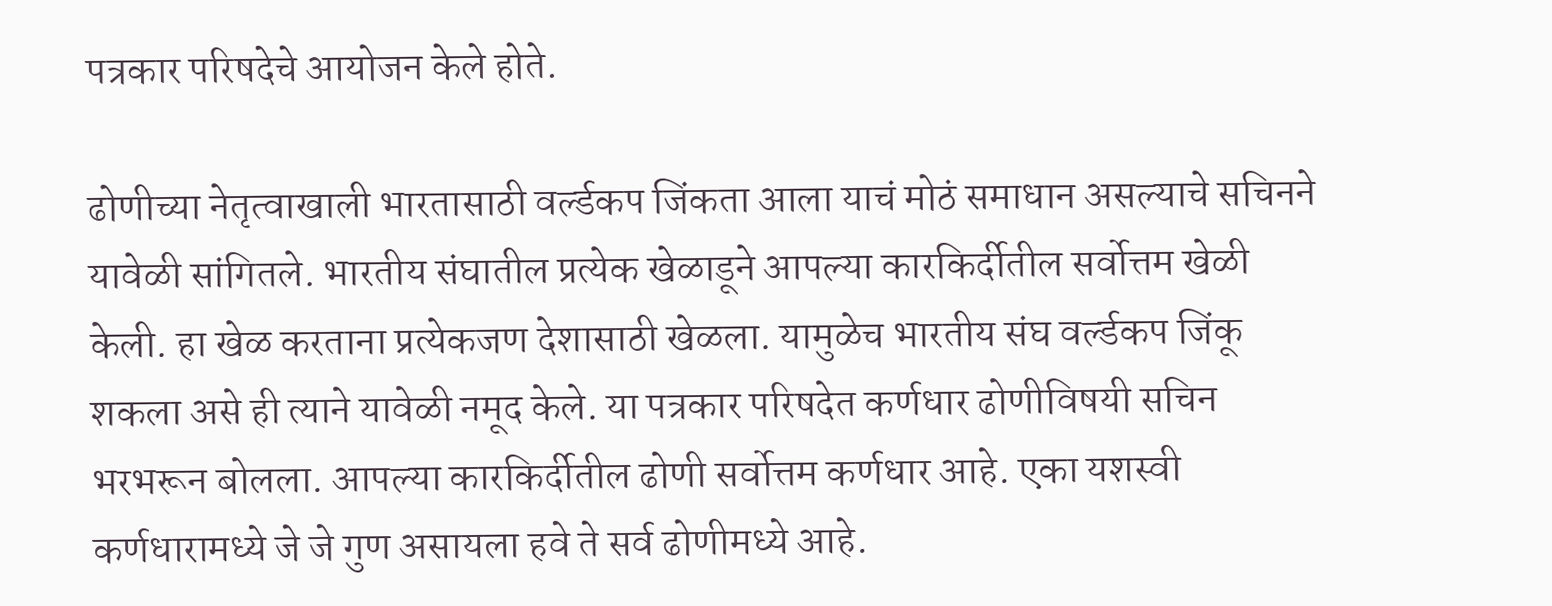पत्रकार परिषदेचे आयोजन केले होते.

ढोणीच्या नेतृत्वाखाली भारतासाठी वर्ल्डकप जिंकता आला याचं मोठं समाधान असल्याचे सचिनने यावेळी सांगितले. भारतीय संघातील प्रत्येक खेळाडूने आपल्या कारकिर्दीतील सर्वोत्तम खेळी केली. हा खेळ करताना प्रत्येकजण देशासाठी खेळला. यामुळेच भारतीय संघ वर्ल्डकप जिंकू शकला असे ही त्याने यावेळी नमूद केले. या पत्रकार परिषदेत कर्णधार ढोणीविषयी सचिन  भरभरून बोलला. आपल्या कारकिर्दीतील ढोणी सर्वोत्तम कर्णधार आहे. एका यशस्वी कर्णधारामध्ये जे जे गुण असायला हवे ते सर्व ढोणीमध्ये आहे.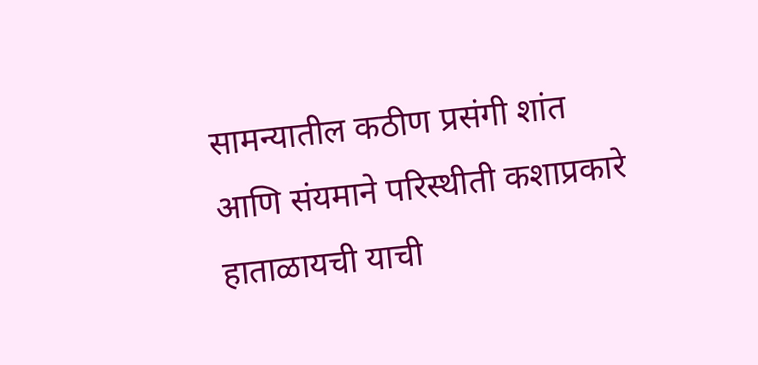सामन्यातील कठीण प्रसंगी शांत आणि संयमाने परिस्थीती कशाप्रकारे हाताळायची याची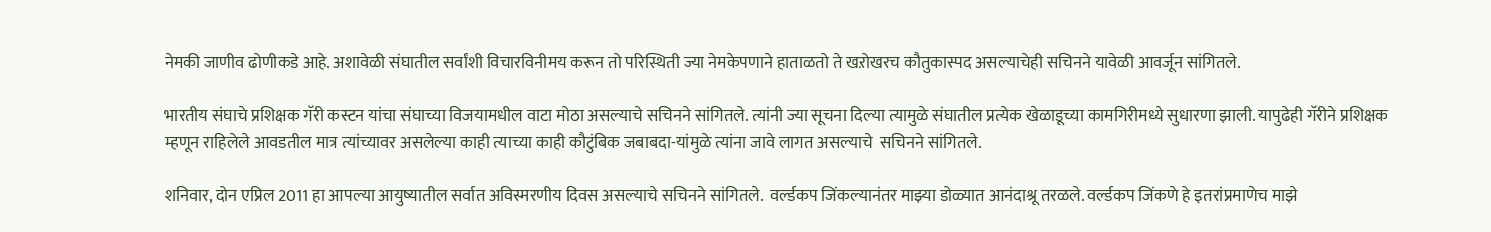नेमकी जाणीव ढोणीकडे आहे. अशावेळी संघातील सर्वांशी विचारविनीमय करून तो परिस्थिती ज्या नेमकेपणाने हाताळतो ते खऱोखरच कौतुकास्पद असल्याचेही सचिनने यावेळी आवर्जून सांगितले.

भारतीय संघाचे प्रशिक्षक गॅरी कस्टन यांचा संघाच्या विजयामधील वाटा मोठा असल्याचे सचिनने सांगितले. त्यांनी ज्या सूचना दिल्या त्यामुळे संघातील प्रत्येक खेळाडूच्या कामगिरीमध्ये सुधारणा झाली. यापुढेही गॅरीने प्रशिक्षक म्हणून राहिलेले आवडतील मात्र त्यांच्यावर असलेल्या काही त्याच्या काही कौटुंबिक जबाबदा-यांमुळे त्यांना जावे लागत असल्याचे  सचिनने सांगितले.

शनिवार, दोन एप्रिल 2011 हा आपल्या आयुष्यातील सर्वात अविस्मरणीय दिवस असल्याचे सचिनने सांगितले.  वर्ल्डकप जिंकल्यानंतर माझ्या डोळ्यात आनंदाश्रू तरळले. वर्ल्डकप जिंकणे हे इतरांप्रमाणेच माझे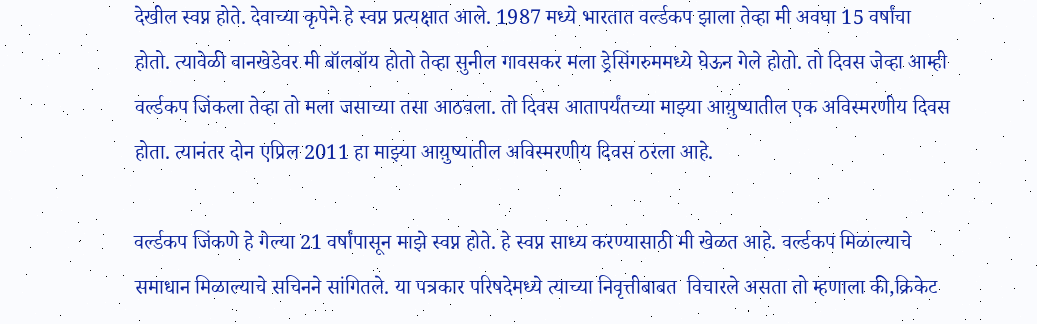देखील स्वप्न होते. देवाच्या कृपेने हे स्वप्न प्रत्यक्षात आले. 1987 मध्ये भारतात वर्ल्डकप झाला तेव्हा मी अवघा 15 वर्षांचा होतो. त्यावेळी वानखेडेवर मी बॉलबॉय होतो तेव्हा सुनील गावसकर मला ड्रेसिंगरुममध्ये घेऊन गेले होतो. तो दिवस जेव्हा आम्ही वर्ल्डकप जिंकला तेव्हा तो मला जसाच्या तसा आठवला. तो दिवस आतापर्यंतच्या माझ्या आय़ुष्यातील एक अविस्मरणीय दिवस होता. त्यानंतर दोन एप्रिल 2011 हा माझ्या आय़ुष्यातील अविस्मरणीय दिवस ठरला आहे.

वर्ल्डकप जिंकणे हे गेल्या 21 वर्षांपासून माझे स्वप्न होते. हे स्वप्न साध्य करण्यासाठी मी खेळत आहे. वर्ल्डकप मिळाल्याचे समाधान मिळाल्याचे सचिनने सांगितले. या पत्रकार परिषदेमध्ये त्याच्या निवृत्तीबाबत  विचारले असता तो म्हणाला की,क्रिकेट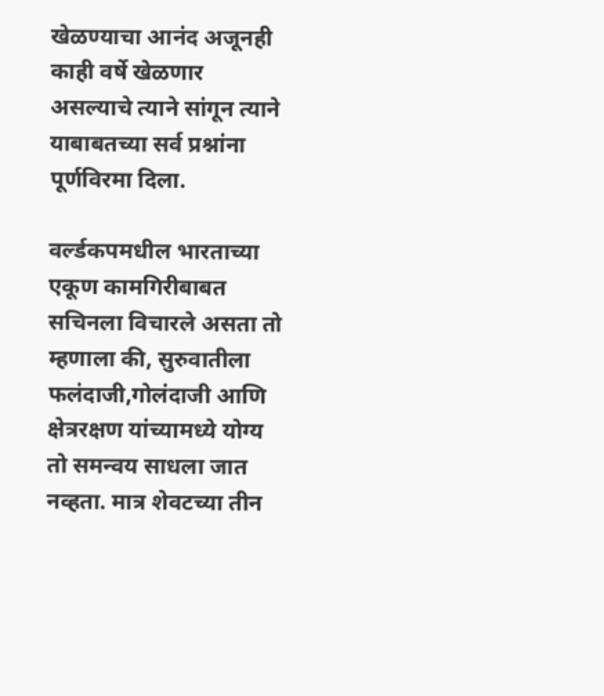खेळण्याचा आनंद अजूनही काही वर्षे खेळणार असल्याचे त्याने सांगून त्याने याबाबतच्या सर्व प्रश्नांना पूर्णविरमा दिला.

वर्ल्डकपमधील भारताच्या एकूण कामगिरीबाबत सचिनला विचारले असता तो म्हणाला की, सुरुवातीला फलंदाजी,गोलंदाजी आणि क्षेत्ररक्षण यांच्यामध्ये योग्य तो समन्वय साधला जात नव्हता. मात्र शेवटच्या तीन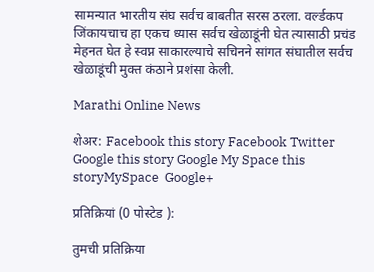सामन्यात भारतीय संघ सर्वच बाबतीत सरस ठरला. वर्ल्डकप जिंकायचाच हा एकच ध्यास सर्वच खेळाडूंनी घेत त्यासाठी प्रचंड मेहनत घेत हे स्वप्न साकारल्याचे सचिनने सांगत संघातील सर्वच खेळाडूंची मुक्त कंठाने प्रशंसा केली.

Marathi Online News

शेअर: Facebook this story Facebook Twitter Google this story Google My Space this storyMySpace  Google+

प्रतिक्रियां (0 पोस्टेड ):

तुमची प्रतिक्रिया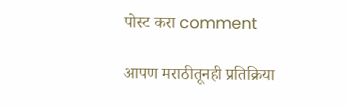पोस्ट करा comment

आपण मराठीतूनही प्रतिक्रिया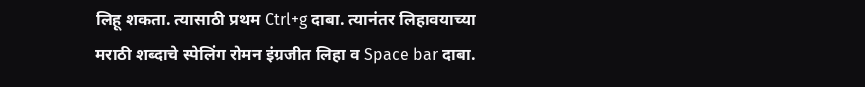लिहू शकता. त्यासाठी प्रथम Ctrl+g दाबा. त्यानंतर लिहावयाच्या मराठी शब्दाचे स्पेलिंग रोमन इंग्रजीत लिहा व Space bar दाबा.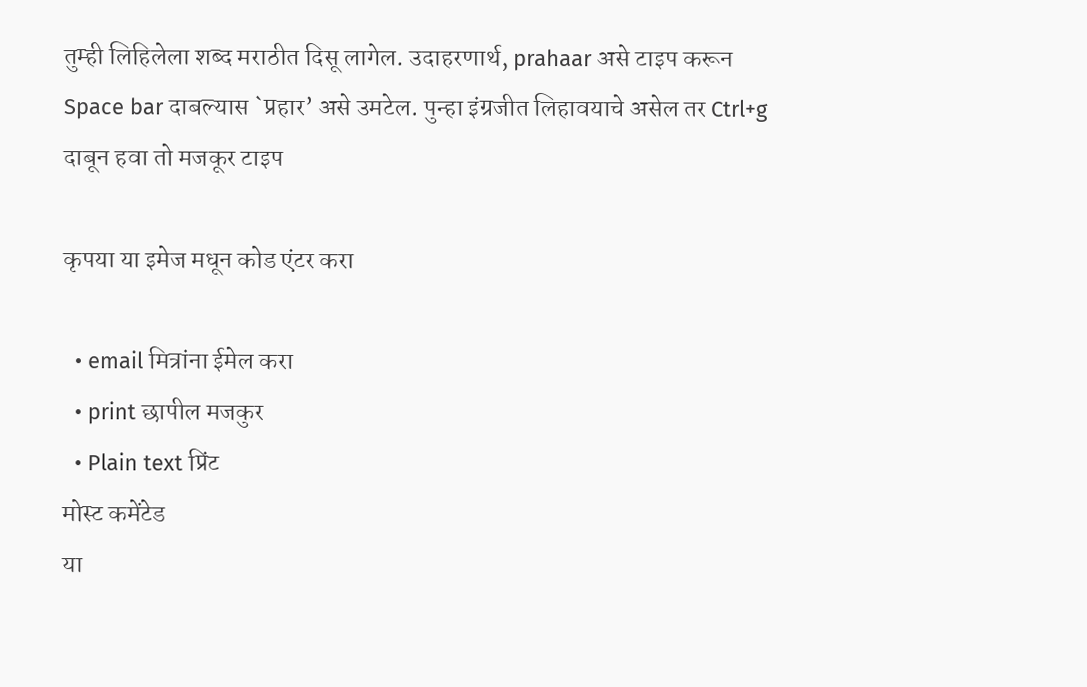तुम्ही लिहिलेला शब्द मराठीत दिसू लागेल. उदाहरणार्थ, prahaar असे टाइप करून Space bar दाबल्यास `प्रहार’ असे उमटेल. पुन्हा इंग्रजीत लिहावयाचे असेल तर Ctrl+g दाबून हवा तो मजकूर टाइप

कृपया या इमेज मधून कोड एंटर करा

  • email मित्रांना ईमेल करा
  • print छापील मजकुर
  • Plain text प्रिंट
मोस्ट कमेंटेड
या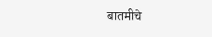बातमीचे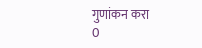गुणांकन करा
0